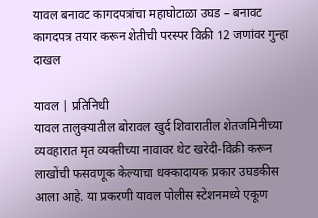यावल बनावट कागदपत्रांचा महाघोटाळा उघड – बनावट कागदपत्र तयार करून शेतीची परस्पर विक्री 12 जणांवर गुन्हा दाखल

यावल | प्रतिनिधी
यावल तालुक्यातील बोरावल खुर्द शिवारातील शेतजमिनीच्या व्यवहारात मृत व्यक्तीच्या नावावर थेट खरेदी-विक्री करून लाखोंची फसवणूक केल्याचा धक्कादायक प्रकार उघडकीस आला आहे. या प्रकरणी यावल पोलीस स्टेशनमध्ये एकूण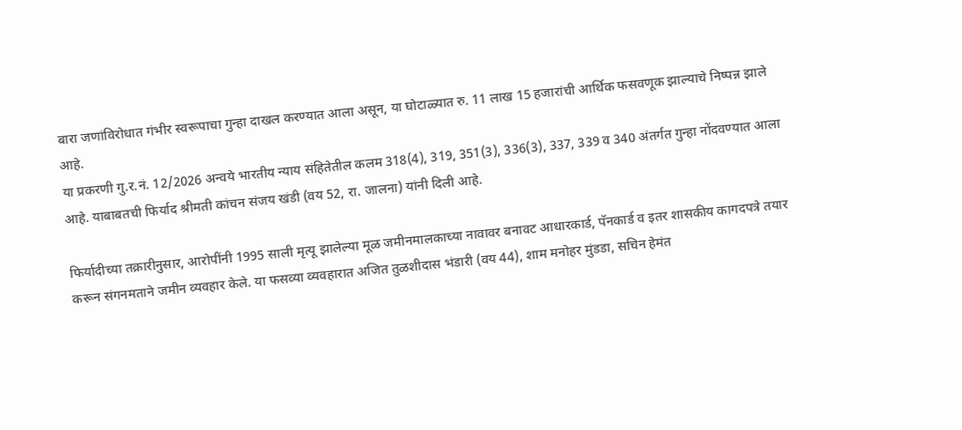बारा जणांविरोधात गंभीर स्वरूपाचा गुन्हा दाखल करण्यात आला असून, या घोटाळ्यात रु. 11 लाख 15 हजारांची आर्थिक फसवणूक झाल्याचे निष्पन्न झाले आहे.
या प्रकरणी गु.र.नं. 12/2026 अन्वये भारतीय न्याय संहितेतील कलम 318(4), 319, 351(3), 336(3), 337, 339 व 340 अंतर्गत गुन्हा नोंदवण्यात आला आहे. याबाबतची फिर्याद श्रीमती कांचन संजय खंडी (वय 52, रा. जालना) यांनी दिली आहे.

फिर्यादीच्या तक्रारीनुसार, आरोपींनी 1995 साली मृत्यू झालेल्या मूळ जमीनमालकाच्या नावावर बनावट आधारकार्ड, पॅनकार्ड व इतर शासकीय कागदपत्रे तयार करून संगनमताने जमीन व्यवहार केले. या फसव्या व्यवहारात अजित तुळशीदास भंडारी (वय 44), शाम मनोहर मुंडडा, सचिन हेमंत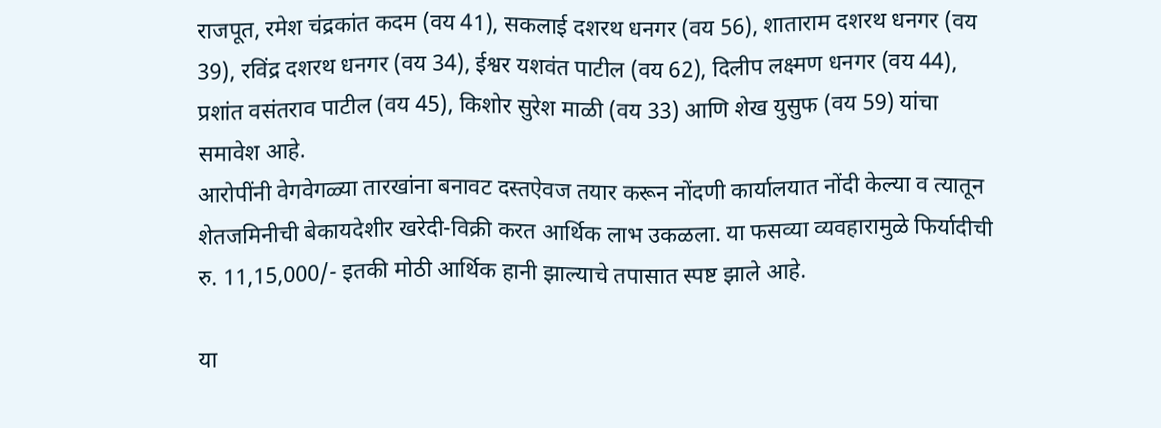राजपूत, रमेश चंद्रकांत कदम (वय 41), सकलाई दशरथ धनगर (वय 56), शाताराम दशरथ धनगर (वय 39), रविंद्र दशरथ धनगर (वय 34), ईश्वर यशवंत पाटील (वय 62), दिलीप लक्ष्मण धनगर (वय 44), प्रशांत वसंतराव पाटील (वय 45), किशोर सुरेश माळी (वय 33) आणि शेख युसुफ (वय 59) यांचा समावेश आहे.
आरोपींनी वेगवेगळ्या तारखांना बनावट दस्तऐवज तयार करून नोंदणी कार्यालयात नोंदी केल्या व त्यातून शेतजमिनीची बेकायदेशीर खरेदी-विक्री करत आर्थिक लाभ उकळला. या फसव्या व्यवहारामुळे फिर्यादीची रु. 11,15,000/- इतकी मोठी आर्थिक हानी झाल्याचे तपासात स्पष्ट झाले आहे.

या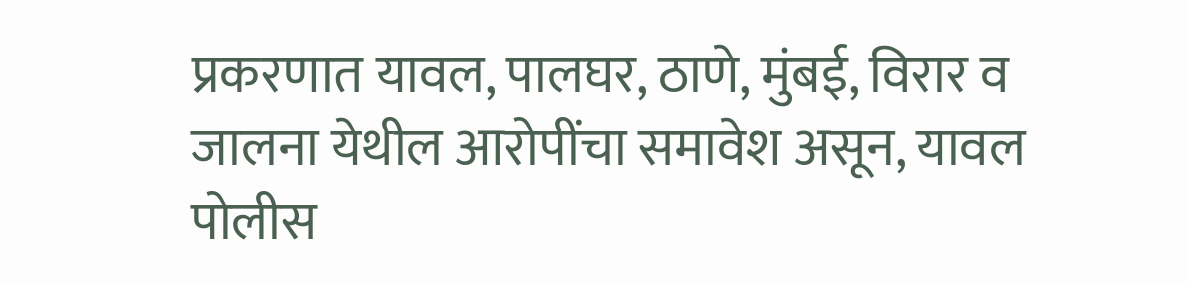प्रकरणात यावल, पालघर, ठाणे, मुंबई, विरार व जालना येथील आरोपींचा समावेश असून, यावल पोलीस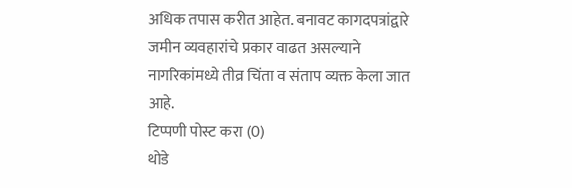अधिक तपास करीत आहेत. बनावट कागदपत्रांद्वारे जमीन व्यवहारांचे प्रकार वाढत असल्याने नागरिकांमध्ये तीव्र चिंता व संताप व्यक्त केला जात आहे.
टिप्पणी पोस्ट करा (0)
थोडे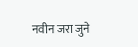नवीन जरा जुने